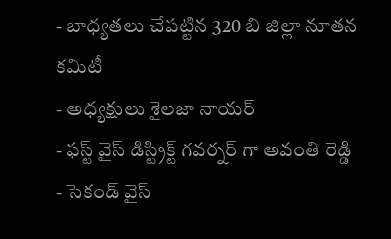- బాధ్యతలు చేపట్టిన 320 బి జిల్లా నూతన కమిటీ
- అధ్యక్షులు శైలజా నాయర్
- ఫస్ట్ వైస్ డిస్ట్రిక్ట్ గవర్నర్ గా అవంతి రెడ్డి
- సెకండ్ వైస్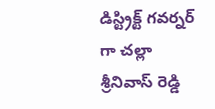డిస్ట్రిక్ట్ గవర్నర్ గా చల్లా శ్రీనివాస్ రెడ్డి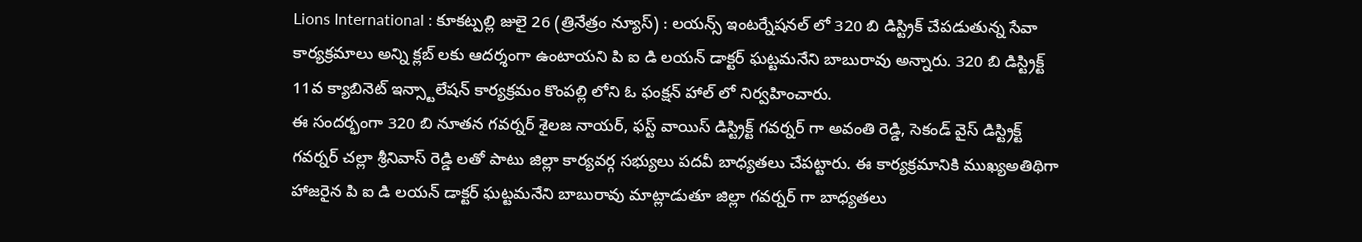Lions International : కూకట్పల్లి జులై 26 (త్రినేత్రం న్యూస్) : లయన్స్ ఇంటర్నేషనల్ లో 320 బి డిస్ట్రిక్ చేపడుతున్న సేవా కార్యక్రమాలు అన్ని క్లబ్ లకు ఆదర్శంగా ఉంటాయని పి ఐ డి లయన్ డాక్టర్ ఘట్టమనేని బాబురావు అన్నారు. 320 బి డిస్ట్రిక్ట్ 11వ క్యాబినెట్ ఇన్స్టాలేషన్ కార్యక్రమం కొంపల్లి లోని ఓ ఫంక్షన్ హాల్ లో నిర్వహించారు.
ఈ సందర్భంగా 320 బి నూతన గవర్నర్ శైలజ నాయర్, ఫస్ట్ వాయిస్ డిస్ట్రిక్ట్ గవర్నర్ గా అవంతి రెడ్డి, సెకండ్ వైస్ డిస్ట్రిక్ట్ గవర్నర్ చల్లా శ్రీనివాస్ రెడ్డి లతో పాటు జిల్లా కార్యవర్గ సభ్యులు పదవీ బాధ్యతలు చేపట్టారు. ఈ కార్యక్రమానికి ముఖ్యఅతిథిగా హాజరైన పి ఐ డి లయన్ డాక్టర్ ఘట్టమనేని బాబురావు మాట్లాడుతూ జిల్లా గవర్నర్ గా బాధ్యతలు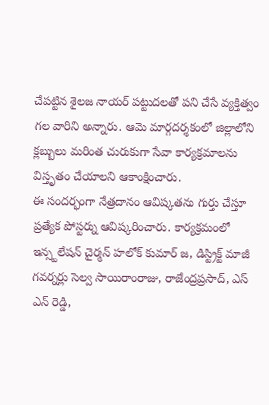చేపట్టిన శైలజ నాయర్ పట్టుదలతో పని చేసే వ్యక్తిత్వం గల వారిని అన్నారు. ఆమె మార్గదర్శకంలో జిల్లాలోని క్లబ్బులు మరింత చురుకుగా సేవా కార్యక్రమాలను విస్తృతం చేయాలని ఆకాంక్షించారు.
ఈ సందర్భంగా నేత్రదానం ఆవిష్కతను గుర్తు చేస్తూ ప్రత్యేక పోస్టర్ను ఆవిష్కరించారు. కార్యక్రమంలో ఇన్స్టలేషన్ చైర్మన్ హలోక్ కుమార్ జ, డిస్ట్రిక్ట్ మాజీ గవర్నర్లు సెల్వ సాయిరాంరాజు, రాజేంద్రప్రసాద్, ఎస్ ఎన్ రెడ్డి,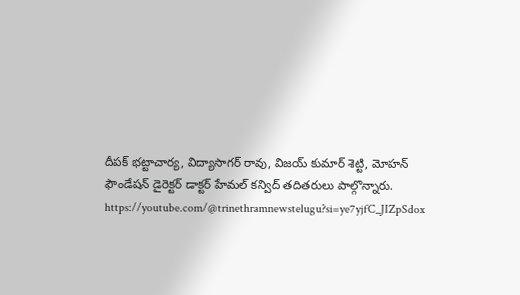దీపక్ భట్టాచార్య, విద్యాసాగర్ రావు, విజయ్ కుమార్ శెట్టి, మోహన్ ఫౌండేషన్ డైరెక్టర్ డాక్టర్ హేమల్ కన్విద్ తదితరులు పాల్గొన్నారు.
https://youtube.com/@trinethramnewstelugu?si=ye7yjfC_JIZpSdox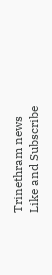Trinethram news
Like and Subscribe